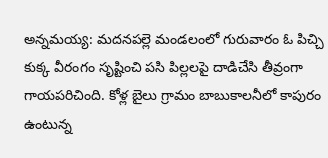అన్నమయ్య: మదనపల్లె మండలంలో గురువారం ఓ పిచ్చి కుక్క వీరంగం సృష్టించి పసి పిల్లలపై దాడిచేసి తీవ్రంగా గాయపరిచింది. కోళ్ల బైలు గ్రామం బాబుకాలనీలో కాపురం ఉంటున్న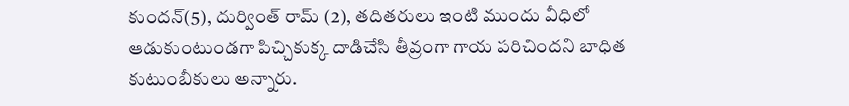కుందన్(5), దుర్వింత్ రామ్ (2), తదితరులు ఇంటి ముందు వీధిలో ఆడుకుంటుండగా పిచ్చికుక్క దాడిచేసి తీవ్రంగా గాయ పరిచిందని బాధిత కుటుంబీకులు అన్నారు.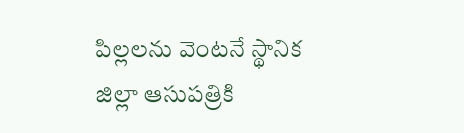పిల్లలను వెంటనే స్థానిక జిల్లా ఆసుపత్రికి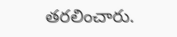తరలించారు.